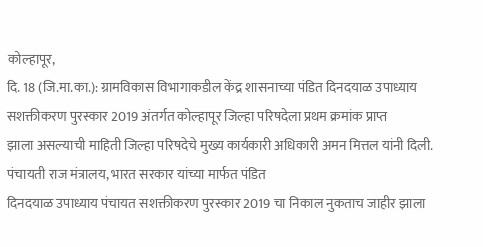कोल्हापूर,
दि. 18 (जि.मा.का.): ग्रामविकास विभागाकडील केंद्र शासनाच्या पंडित दिनदयाळ उपाध्याय
सशक्तीकरण पुरस्कार 2019 अंतर्गत कोल्हापूर जिल्हा परिषदेला प्रथम क्रमांक प्राप्त
झाला असल्याची माहिती जिल्हा परिषदेचे मुख्य कार्यकारी अधिकारी अमन मित्तल यांनी दिली.
पंचायती राज मंत्रालय, भारत सरकार यांच्या मार्फत पंडित
दिनदयाळ उपाध्याय पंचायत सशक्तीकरण पुरस्कार 2019 चा निकाल नुकताच जाहीर झाला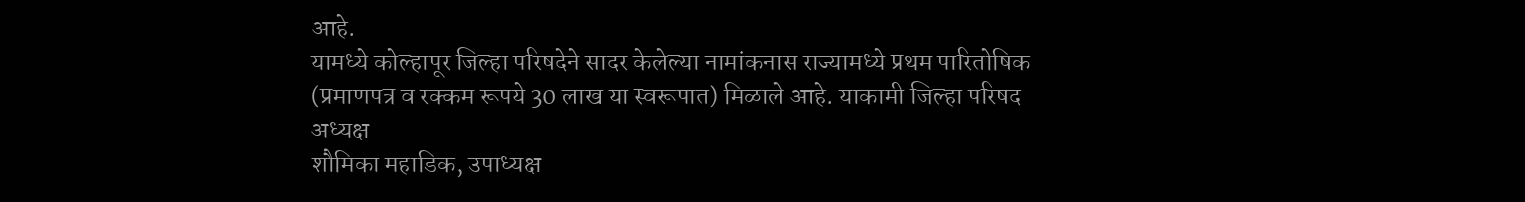आहे.
यामध्ये कोल्हापूर जिल्हा परिषदेने सादर केलेल्या नामांकनास राज्यामध्ये प्रथम पारितोषिक
(प्रमाणपत्र व रक्कम रूपये 30 लाख या स्वरूपात) मिळाले आहे. याकामी जिल्हा परिषद अध्यक्ष
शौमिका महाडिक, उपाध्यक्ष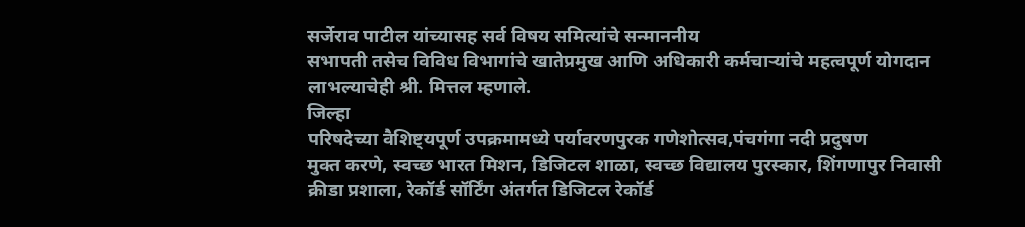सर्जेराव पाटील यांच्यासह सर्व विषय समित्यांचे सन्माननीय
सभापती तसेच विविध विभागांचे खातेप्रमुख आणि अधिकारी कर्मचाऱ्यांचे महत्वपूर्ण योगदान
लाभल्याचेही श्री. मित्तल म्हणाले.
जिल्हा
परिषदेच्या वैशिष्ट्यपूर्ण उपक्रमामध्ये पर्यावरणपुरक गणेशोत्सव,पंचगंगा नदी प्रदुषण
मुक्त करणे, स्वच्छ भारत मिशन, डिजिटल शाळा, स्वच्छ विद्यालय पुरस्कार, शिंगणापुर निवासी
क्रीडा प्रशाला, रेकॉर्ड सॉर्टिंग अंतर्गत डिजिटल रेकॉर्ड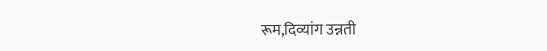रूम,दिव्यांग उन्नती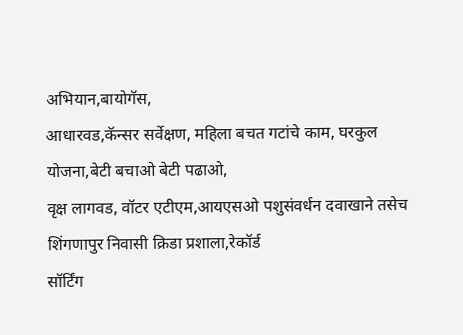अभियान,बायोगॅस,
आधारवड,कॅन्सर सर्वेक्षण, महिला बचत गटांचे काम, घरकुल योजना,बेटी बचाओ बेटी पढाओ,
वृक्ष लागवड, वॉटर एटीएम,आयएसओ पशुसंवर्धन दवाखाने तसेच शिंगणापुर निवासी क्रिडा प्रशाला,रेकॉर्ड
सॉर्टिंग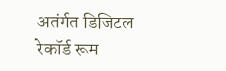अतंर्गत डिजिटल रेकॉर्ड रूम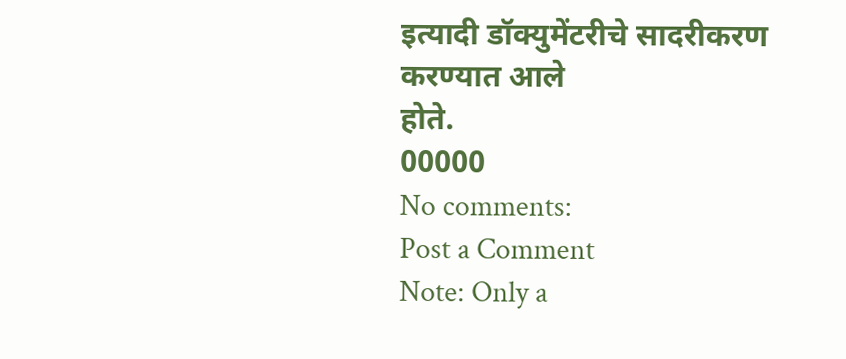इत्यादी डॉक्युमेंटरीचे सादरीकरण करण्यात आले
होते.
00000
No comments:
Post a Comment
Note: Only a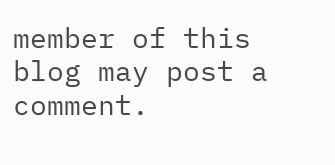member of this blog may post a comment.